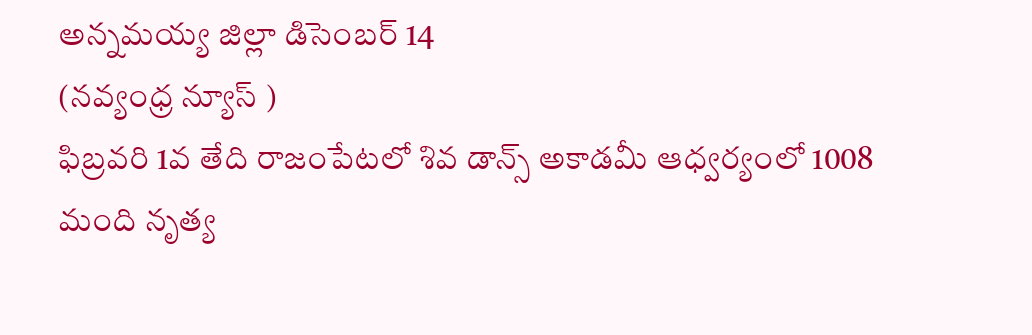అన్నమయ్య జిల్లా డిసెంబర్ 14
(నవ్యంధ్ర న్యూస్ )
ఫిబ్రవరి 1వ తేది రాజంపేటలో శివ డాన్స్ అకాడమీ ఆధ్వర్యంలో 1008 మంది నృత్య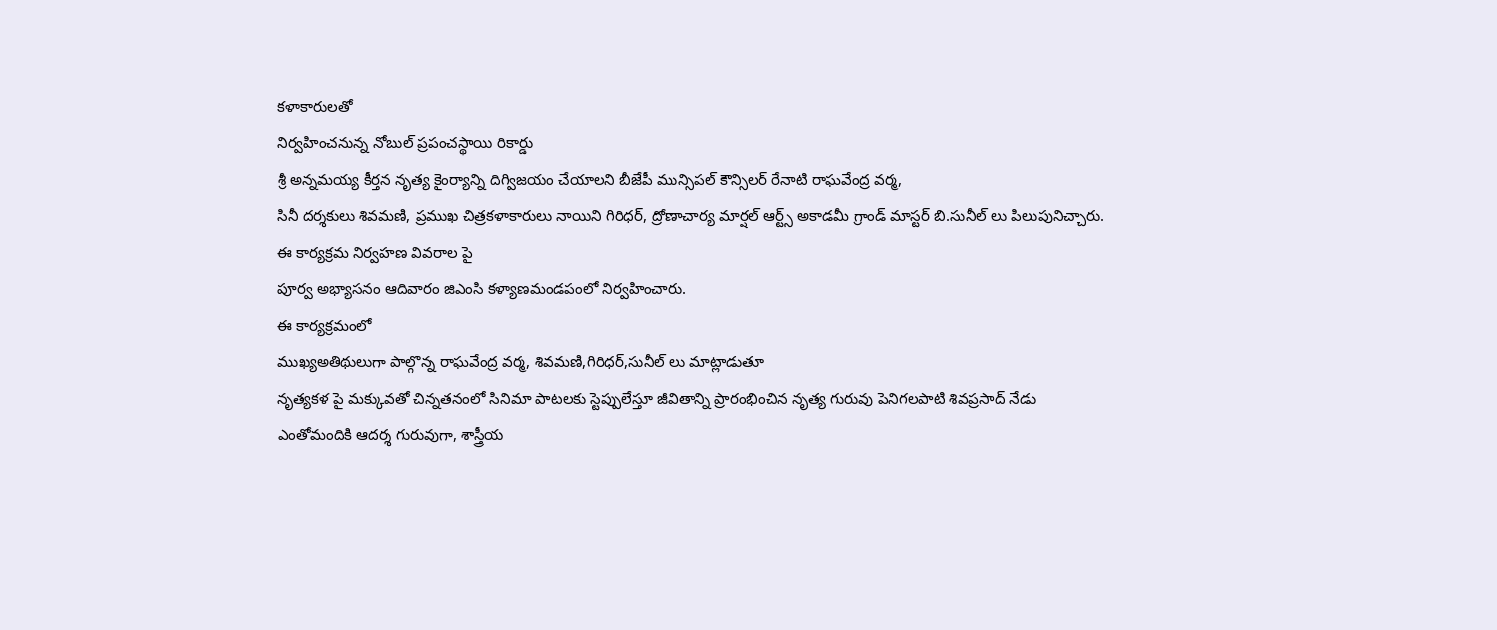కళాకారులతో
నిర్వహించనున్న నోబుల్ ప్రపంచస్థాయి రికార్డు
శ్రీ అన్నమయ్య కీర్తన నృత్య కైంర్యాన్ని దిగ్విజయం చేయాలని బీజేపీ మున్సిపల్ కౌన్సిలర్ రేనాటి రాఘవేంద్ర వర్మ,
సినీ దర్శకులు శివమణి, ప్రముఖ చిత్రకళాకారులు నాయిని గిరిధర్, ద్రోణాచార్య మార్షల్ ఆర్ట్స్ అకాడమీ గ్రాండ్ మాస్టర్ బి.సునీల్ లు పిలుపునిచ్చారు.
ఈ కార్యక్రమ నిర్వహణ వివరాల పై
పూర్వ అభ్యాసనం ఆదివారం జిఎంసి కళ్యాణమండపంలో నిర్వహించారు.
ఈ కార్యక్రమంలో
ముఖ్యఅతిథులుగా పాల్గొన్న రాఘవేంద్ర వర్మ, శివమణి,గిరిధర్,సునీల్ లు మాట్లాడుతూ
నృత్యకళ పై మక్కువతో చిన్నతనంలో సినిమా పాటలకు స్టెప్పులేస్తూ జీవితాన్ని ప్రారంభించిన నృత్య గురువు పెనిగలపాటి శివప్రసాద్ నేడు ఎంతోమందికి ఆదర్శ గురువుగా, శాస్త్రీయ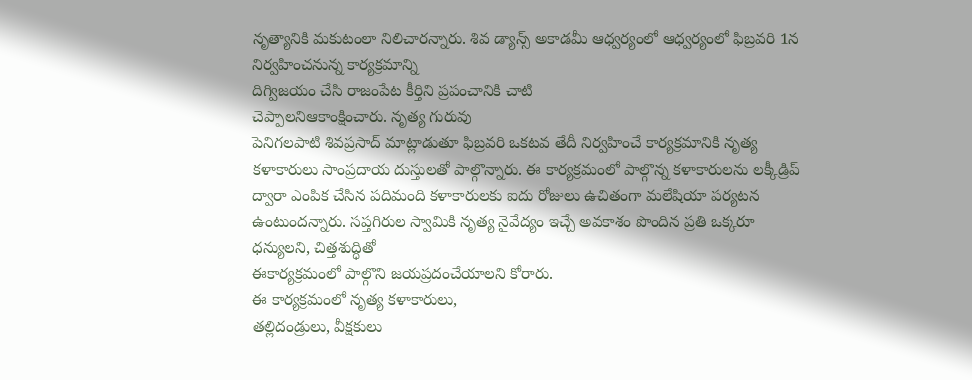నృత్యానికి మకుటంలా నిలిచారన్నారు. శివ డ్యాన్స్ అకాడమీ ఆధ్వర్యంలో ఆధ్వర్యంలో ఫిబ్రవరి 1న నిర్వహించనున్న కార్యక్రమాన్ని
దిగ్విజయం చేసి రాజంపేట కీర్తిని ప్రపంచానికి చాటి
చెప్పాలనిఆకాంక్షించారు. నృత్య గురువు
పెనిగలపాటి శివప్రసాద్ మాట్లాడుతూ ఫిబ్రవరి ఒకటవ తేదీ నిర్వహించే కార్యక్రమానికి నృత్య కళాకారులు సాంప్రదాయ దుస్తులతో పాల్గొన్నారు. ఈ కార్యక్రమంలో పాల్గొన్న కళాకారులను లక్కీడ్రిప్ ద్వారా ఎంపిక చేసిన పదిమంది కళాకారులకు ఐదు రోజులు ఉచితంగా మలేషియా పర్యటన ఉంటుందన్నారు. సప్తగిరుల స్వామికి నృత్య నైవేద్యం ఇచ్చే అవకాశం పొందిన ప్రతి ఒక్కరూ ధన్యులని, చిత్తశుద్ధితో
ఈకార్యక్రమంలో పాల్గొని జయప్రదంచేయాలని కోరారు.
ఈ కార్యక్రమంలో నృత్య కళాకారులు,
తల్లిదండ్రులు, వీక్షకులు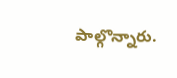పాల్గొన్నారు.